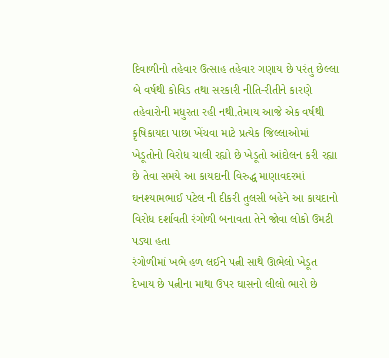દિવાળીનો તહેવાર ઉત્સાહ તહેવાર ગણાય છે પરંતુ છેલ્લા બે વર્ષથી કોવિડ તથા સરકારી નીતિ-રીતીને કારણે તહેવારોની મધુરતા રહી નથી.તેમાય આજે એક વર્ષથી કૃષિકાયદા પાછા ખેંચવા માટે પ્રત્યેક જિલ્લાઓમાં ખેડૂતોનો વિરોધ ચાલી રહ્યો છે ખેડૂતો આંદોલન કરી રહ્યા છે તેવા સમયે આ કાયદાની વિરુદ્ધ માણાવદરમાં ઘનશ્યામભાઈ પટેલ ની દીકરી તુલસી બહેને આ કાયદાનો વિરોધ દર્શાવતી રંગોળી બનાવતા તેને જોવા લોકો ઉમટી પડ્યા હતા
રંગોળીમાં ખભે હળ લઈને પત્ની સાથે ઊભેલો ખેડૂત દેખાય છે પત્નીના માથા ઉપર ઘાસનો લીલો ભારો છે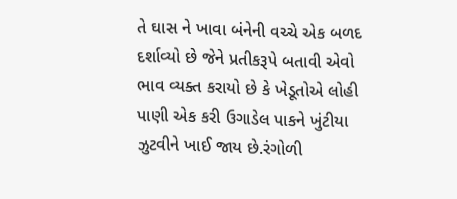તે ઘાસ ને ખાવા બંનેની વચ્ચે એક બળદ દર્શાવ્યો છે જેને પ્રતીકરૂપે બતાવી એવો ભાવ વ્યક્ત કરાયો છે કે ખેડૂતોએ લોહી પાણી એક કરી ઉગાડેલ પાકને ખુંટીયા ઝુટવીને ખાઈ જાય છે.રંગોળી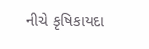નીચે કૃષિકાયદા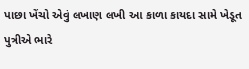પાછા ખેંચો એવું લખાણ લખી આ કાળા કાયદા સામે ખેડૂત પુત્રીએ ભારે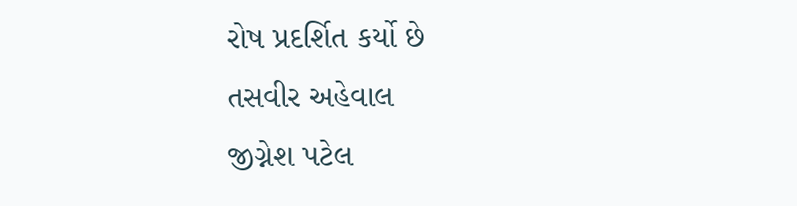રોષ પ્રદર્શિત કર્યો છે
તસવીર અહેવાલ
જીગ્નેશ પટેલ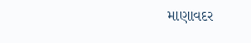માણાવદર